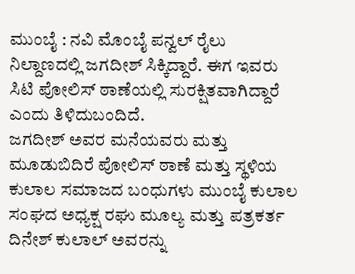ಮುಂಬೈ : ನವಿ ಮೊಂಬೈ ಪನ್ವಲ್ ರೈಲು ನಿಲ್ದಾಣದಲ್ಲಿ ಜಗದೀಶ್ ಸಿಕ್ಕಿದ್ದಾರೆ. ಈಗ ಇವರು ಸಿಟಿ ಪೋಲಿಸ್ ಠಾಣೆಯಲ್ಲಿ ಸುರಕ್ಷಿತವಾಗಿದ್ದಾರೆ ಎಂದು ತಿಳಿದುಬಂದಿದೆ.
ಜಗದೀಶ್ ಅವರ ಮನೆಯವರು ಮತ್ತು ಮೂಡುಬಿದಿರೆ ಪೋಲಿಸ್ ಠಾಣೆ ಮತ್ತು ಸ್ಥಳಿಯ ಕುಲಾಲ ಸಮಾಜದ ಬಂಧುಗಳು ಮುಂಬೈ ಕುಲಾಲ ಸಂಘದ ಅಧ್ಯಕ್ಷ ರಘು ಮೂಲ್ಯ ಮತ್ತು ಪತ್ರಕರ್ತ ದಿನೇಶ್ ಕುಲಾಲ್ ಅವರನ್ನು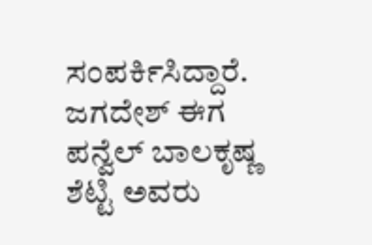ಸಂಪರ್ಕಿಸಿದ್ದಾರೆ.
ಜಗದೇಶ್ ಈಗ ಪನ್ವೆಲ್ ಬಾಲಕೃಷ್ಣ ಶೆಟ್ಟಿ ಅವರು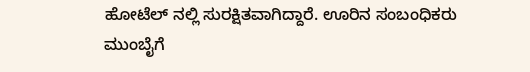ಹೋಟೆಲ್ ನಲ್ಲಿ ಸುರಕ್ಷಿತವಾಗಿದ್ದಾರೆ. ಊರಿನ ಸಂಬಂಧಿಕರು ಮುಂಬೈಗೆ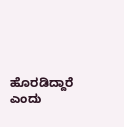ಹೊರಡಿದ್ದಾರೆ ಎಂದು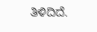ತಿಳಿದಿದೆ.